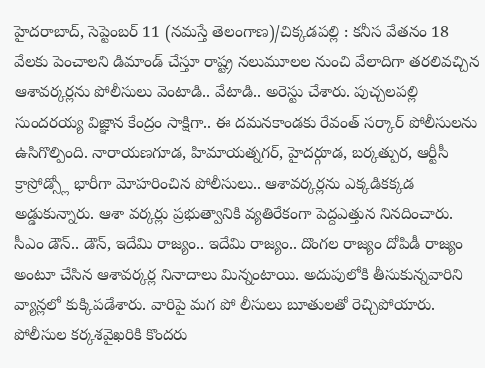హైదరాబాద్, సెప్టెంబర్ 11 (నమస్తే తెలంగాణ)/చిక్కడపల్లి : కనీస వేతనం 18 వేలకు పెంచాలని డిమాండ్ చేస్తూ రాష్ట్ర నలుమూలల నుంచి వేలాదిగా తరలివచ్చిన ఆశావర్కర్లను పోలీసులు వెంటాడి.. వేటాడి.. అరెస్టు చేశారు. పుచ్చలపల్లి సుందరయ్య విజ్ఞాన కేంద్రం సాక్షిగా.. ఈ దమనకాండకు రేవంత్ సర్కార్ పోలీసులను ఉసిగొల్పింది. నారాయణగూడ, హిమాయత్నగర్, హైదర్గూడ, బర్కత్పుర, ఆర్టీసీ క్రాస్రోడ్స్లో భారీగా మోహరించిన పోలీసులు.. ఆశావర్కర్లను ఎక్కడికక్కడ అడ్డుకున్నారు. ఆశా వర్కర్లు ప్రభుత్వానికి వ్యతిరేకంగా పెద్దఎత్తున నినదించారు. సీఎం డౌన్.. డౌన్, ఇదేమి రాజ్యం.. ఇదేమి రాజ్యం.. దొంగల రాజ్యం దోపిడీ రాజ్యం అంటూ చేసిన ఆశావర్కర్ల నినాదాలు మిన్నంటాయి. అదుపులోకి తీసుకున్నవారిని వ్యాన్లలో కుక్కిపడేశారు. వారిపై మగ పో లీసులు బూతులతో రెచ్చిపోయారు. పోలీసుల కర్కశవైఖరికి కొందరు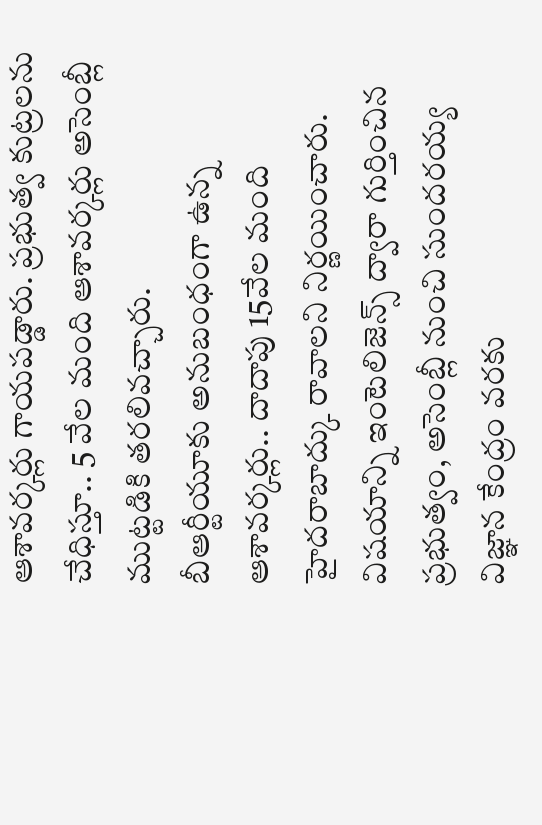ఆశావర్కర్లు గాయపడ్డారు. ప్రభుత్వ కుట్రలను చేధిస్తూ.. 5 వేల మంది ఆశావర్కర్లు అసెంబ్లీ ముట్టడికి తరలివచ్చారు.
బీఆర్టీయూకు అనుబంధంగా ఉన్న ఆశావర్కర్లు.. దాదాపు 15వేల మంది హైదరాబాద్కు రావాలని నిర్ణయించారు. విషయాన్ని ఇంటెలిజెన్స్ ద్వారా గుర్తించిన ప్రభుత్వం, అసెంబ్లీ నుంచి సుందరయ్య విజ్ఞాన కేంద్రం వరకు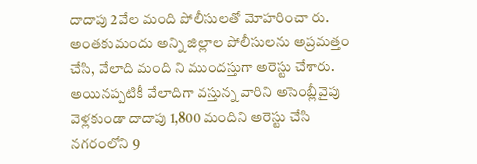దాదాపు 2వేల మంది పోలీసులతో మోహరించా రు. అంతకుమందు అన్ని జిల్లాల పోలీసులను అప్రమత్తం చేసి, వేలాది మంది ని ముందస్తుగా అరెస్టు చేశారు. అయినప్పటికీ వేలాదిగా వస్తున్న వారిని అసెంబ్లీవైపు వెళ్లకుండా దాదాపు 1,800 మందిని అరెస్టు చేసి నగరంలోని 9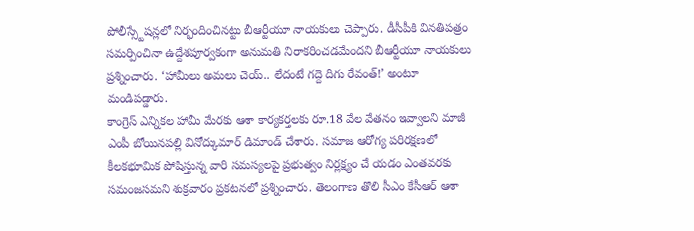పోలీస్స్టేషన్లలో నిర్భందించినట్టు బీఆర్టీయూ నాయకులు చెప్పారు. డీసీపీకి వినతిపత్రం సమర్పించినా ఉద్దేశపూర్వకంగా అనుమతి నిరాకరించడమేందని బీఆర్టీయూ నాయకులు ప్రశ్నించారు. ‘హామీలు అమలు చెయ్.. లేదంటే గద్దె దిగు రేవంత్!’ అంటూ మండిపడ్డారు.
కాంగ్రెస్ ఎన్నికల హామీ మేరకు ఆశా కార్యకర్తలకు రూ.18 వేల వేతనం ఇవ్వాలని మాజీ ఎంపీ బోయినపల్లి వినోద్కుమార్ డిమాండ్ చేశారు. సమాజ ఆరోగ్య పరిరక్షణలో కీలకభూమిక పోషిస్తున్న వారి సమస్యలపై ప్రభుత్వం నిర్లక్ష్యం చే యడం ఎంతవరకు సమంజసమని శుక్రవారం ప్రకటనలో ప్రశ్నించారు. తెలంగాణ తొలి సీఎం కేసీఆర్ ఆశా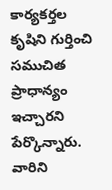కార్యకర్తల కృషిని గుర్తించి సముచిత ప్రాధాన్యం ఇచ్చారని పేర్కొన్నారు. వారిని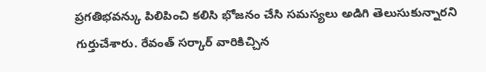ప్రగతిభవన్కు పిలిపించి కలిసి భోజనం చేసి సమస్యలు అడిగి తెలుసుకున్నారని గుర్తుచేశారు. రేవంత్ సర్కార్ వారికిచ్చిన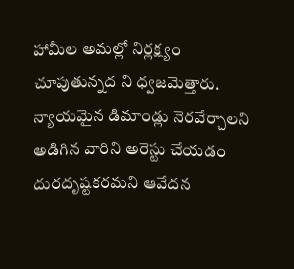హామీల అమల్లో నిర్లక్ష్యం చూపుతున్నద ని ధ్వజమెత్తారు. న్యాయమైన డిమాండ్లు నెరవేర్చాలని అడిగిన వారిని అరెస్టు చేయడం దురదృష్టకరమని ఆవేదన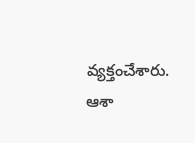వ్యక్తంచేశారు. ఆశా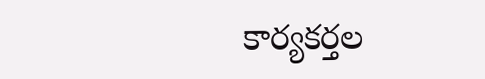కార్యకర్తల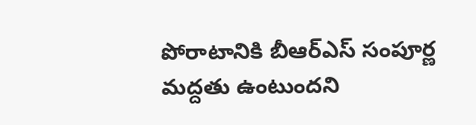పోరాటానికి బీఆర్ఎస్ సంపూర్ణ మద్దతు ఉంటుందని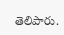తెలిపారు.